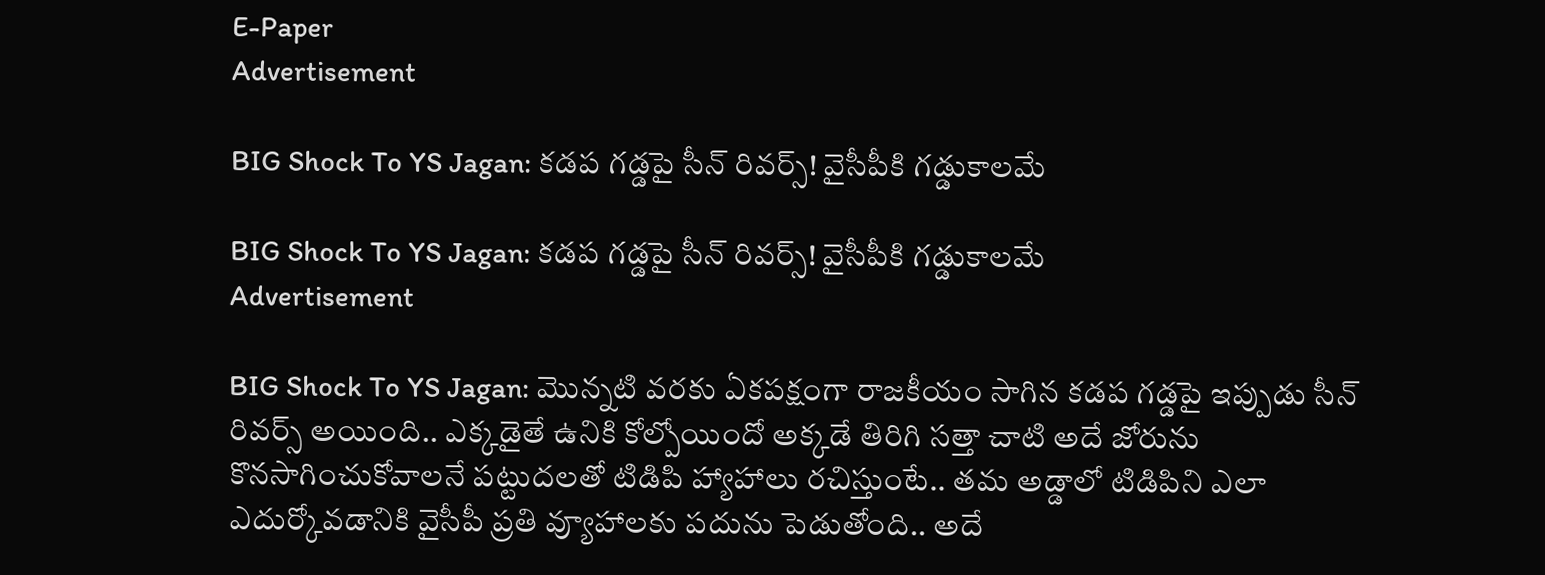E-Paper
Advertisement

BIG Shock To YS Jagan: కడప గడ్డపై సీన్ రివర్స్! వైసీపీకి గడ్డుకాలమే

BIG Shock To YS Jagan: కడప గడ్డపై సీన్ రివర్స్! వైసీపీకి గడ్డుకాలమే
Advertisement

BIG Shock To YS Jagan: మొన్నటి వరకు ఏకపక్షంగా రాజకీయం సాగిన కడప గడ్డపై ఇప్పుడు సీన్ రివర్స్ అయింది.. ఎక్కడైతే ఉనికి కోల్పోయిందో అక్కడే తిరిగి సత్తా చాటి అదే జోరును కొనసాగించుకోవాలనే పట్టుదలతో టిడిపి హ్యాహాలు రచిస్తుంటే.. తమ అడ్డాలో టిడిపిని ఎలా ఎదుర్కోవడానికి వైసీపీ ప్రతి వ్యూహాలకు పదును పెడుతోంది.. అదే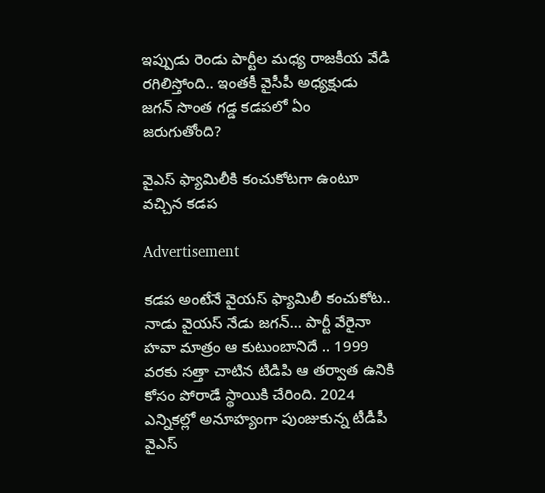ఇప్పుడు రెండు పార్టీల మధ్య రాజకీయ వేడి రగిలిస్తోంది.. ఇంతకీ వైసీపీ అధ్యక్షుడు జగన్ సొంత గడ్డ కడపలో ఏం జరుగుతోంది?

వైఎస్ ఫ్యామిలీకి కంచుకోటగా ఉంటూ వచ్చిన కడప

Advertisement

కడప అంటేనే వైయస్ ఫ్యామిలీ కంచుకోట.. నాడు వైయస్ నేడు జగన్… పార్టీ వేరైనా హవా మాత్రం ఆ కుటుంబానిదే .. 1999 వరకు సత్తా చాటిన టిడిపి ఆ తర్వాత ఉనికి కోసం పోరాడే స్థాయికి చేరింది. 2024 ఎన్నికల్లో అనూహ్యంగా పుంజుకున్న టీడీపీ వైఎస్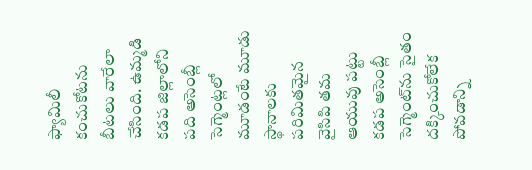ఫ్యామిలీ కంచుకోటను బీటలు వారేలా చేసింది. ఉమ్మడి కడప జిల్లాలోని పది అసెంబ్లీ సెగ్మెంట్లలో మూడంటే మూడు స్థానాలకు పరిమితమైన వైసిపి తమ ఆయువు పట్టు కడప అసెంబ్లీ సెగ్మెంట్‌ను సైతం దక్కించుకోలేక పోవడాన్ని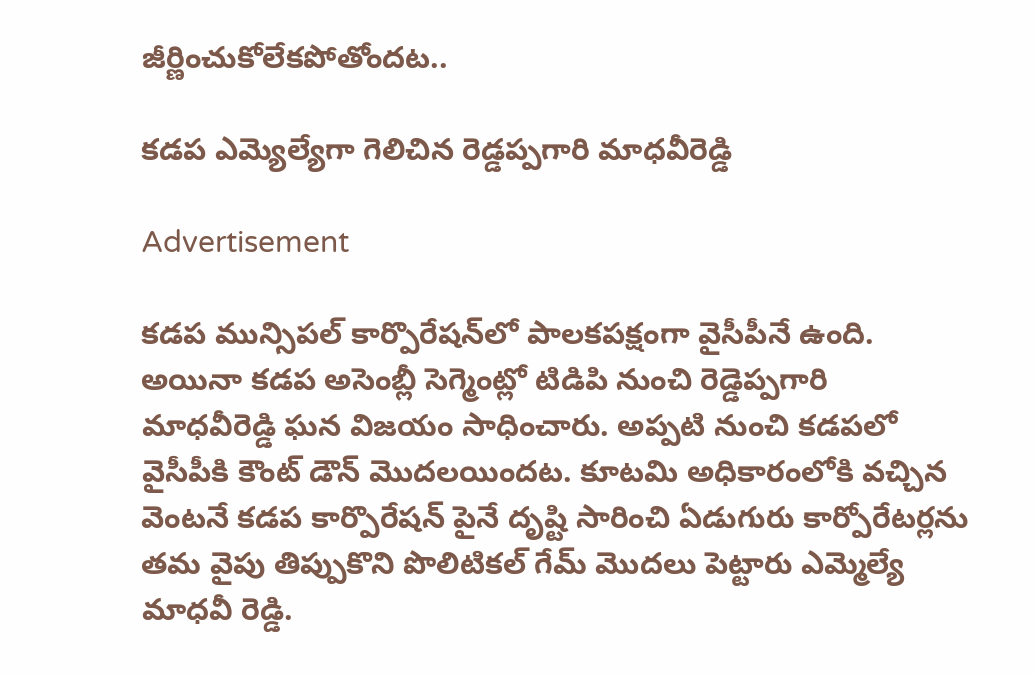జీర్ణించుకోలేకపోతోందట..

కడప ఎమ్యెల్యేగా గెలిచిన రెడ్డప్పగారి మాధవీరెడ్డి

Advertisement

కడప మున్సిపల్ కార్పొరేషన్‌లో పాలకపక్షంగా వైసీపీనే ఉంది. అయినా కడప అసెంబ్లీ సెగ్మెంట్లో టిడిపి నుంచి రెడ్డెప్పగారి మాధవీరెడ్డి ఘన విజయం సాధించారు. అప్పటి నుంచి కడపలో వైసీపీకి కౌంట్ డౌన్ మొదలయిందట. కూటమి అధికారంలోకి వచ్చిన వెంటనే కడప కార్పొరేషన్ పైనే దృష్టి సారించి ఏడుగురు కార్పోరేటర్లను తమ వైపు తిప్పుకొని పొలిటికల్ గేమ్ మొదలు పెట్టారు ఎమ్మెల్యే మాధవీ రెడ్డి.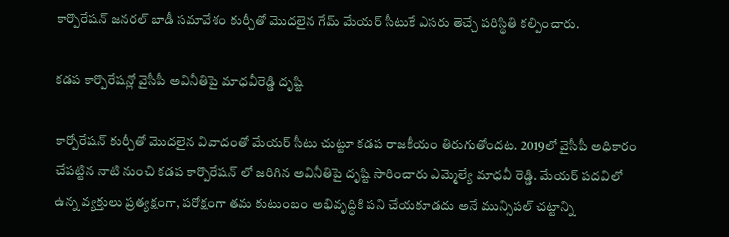కార్పొరేషన్ జనరల్ బాడీ సమావేశం కుర్చీతో మొదలైన గేమ్ మేయర్ సీటుకే ఎసరు తెచ్చే పరిస్థితి కల్పించారు.

కడప కార్పొరేషన్లో వైసీపీ అవినీతిపై మాధవీరెడ్డి దృష్టి

కార్పోరేషన్ కుర్చీతో మొదలైన వివాదంతో మేయర్ సీటు చుట్టూ కడప రాజకీయం తిరుగుతోందట. 2019లో వైసీపీ అధికారం చేపట్టిన నాటి నుంచి కడప కార్పొరేషన్ లో జరిగిన అవినీతిపై దృష్టి సారించారు ఎమ్మెల్యే మాధవీ రెడ్డి. మేయర్ పదవిలో ఉన్న వ్యక్తులు ప్రత్యక్షంగా, పరోక్షంగా తమ కుటుంబం అభివృద్ధికి పని చేయకూడదు అనే మున్సిపల్ చట్టాన్ని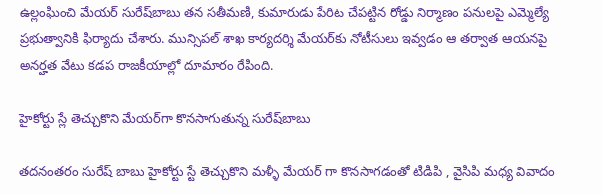ఉల్లంఘించి మేయర్ సురేష్‌బాబు తన సతీమణి, కుమారుడు పేరిట చేపట్టిన రోడ్డు నిర్మాణం పనులపై ఎమ్మెల్యే ప్రభుత్వానికి ఫిర్యాదు చేశారు. మున్సిపల్ శాఖ కార్యదర్శి మేయర్‌కు నోటీసులు ఇవ్వడం ఆ తర్వాత ఆయనపై అనర్హత వేటు కడప రాజకీయాల్లో దూమారం రేపింది.

హైకోర్టు స్లే తెచ్చుకొని మేయర్‌గా కొనసాగుతున్న సురేష్‌బాబు

తదనంతరం సురేష్ బాబు హైకోర్టు స్టే తెచ్చుకొని మళ్ళీ మేయర్ గా కొనసాగడంతో టిడిపి , వైసిపి మధ్య వివాదం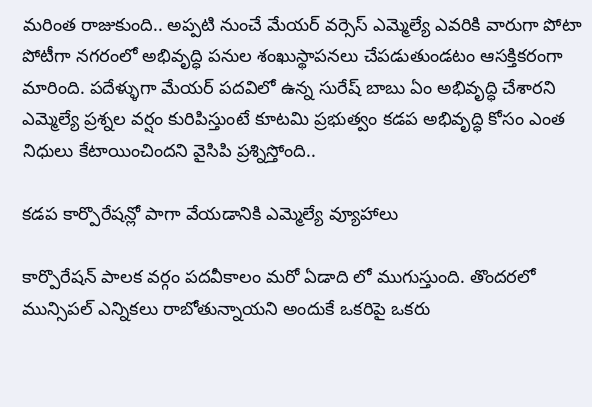మరింత రాజుకుంది.. అప్పటి నుంచే మేయర్ వర్సెస్ ఎమ్మెల్యే ఎవరికి వారుగా పోటా పోటీగా నగరంలో అభివృద్ధి పనుల శంఖుస్థాపనలు చేపడుతుండటం ఆసక్తికరంగా మారింది. పదేళ్ళుగా మేయర్ పదవిలో ఉన్న సురేష్ బాబు ఏం అభివృద్ధి చేశారని ఎమ్మెల్యే ప్రశ్నల వర్షం కురిపిస్తుంటే కూటమి ప్రభుత్వం కడప అభివృద్ధి కోసం ఎంత నిధులు కేటాయించిందని వైసిపి ప్రశ్నిస్తోంది..

కడప కార్పొరేషన్లో పాగా వేయడానికి ఎమ్మెల్యే వ్యూహాలు

కార్పొరేషన్ పాలక వర్గం పదవీకాలం మరో ఏడాది లో ముగుస్తుంది. తొందరలో మున్సిపల్ ఎన్నికలు రాబోతున్నాయని అందుకే ఒకరిపై ఒకరు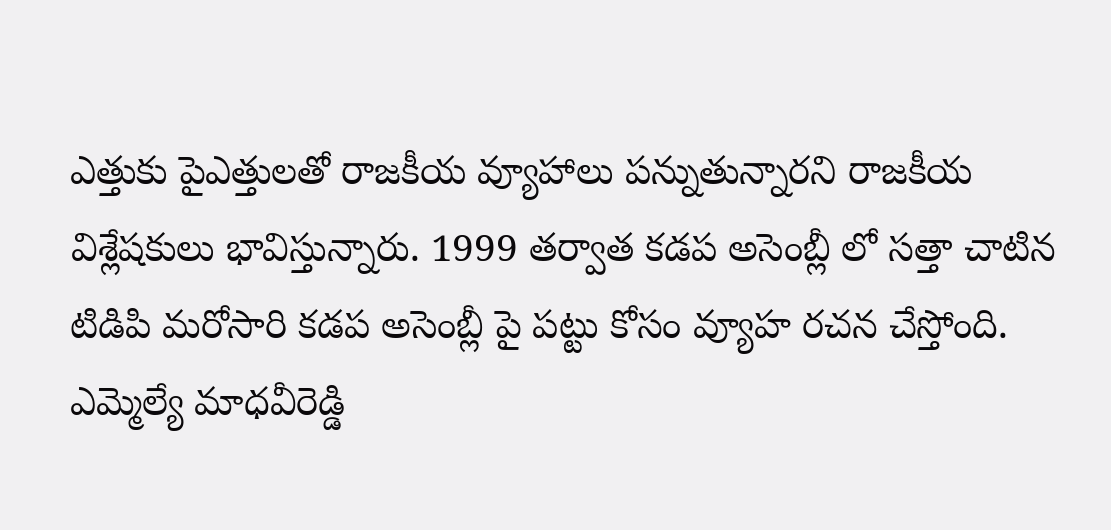ఎత్తుకు పైఎత్తులతో రాజకీయ వ్యూహాలు పన్నుతున్నారని రాజకీయ విశ్లేషకులు భావిస్తున్నారు. 1999 తర్వాత కడప అసెంబ్లీ లో సత్తా చాటిన టిడిపి మరోసారి కడప అసెంబ్లీ పై పట్టు కోసం వ్యూహ రచన చేస్తోంది. ఎమ్మెల్యే మాధవీరెడ్డి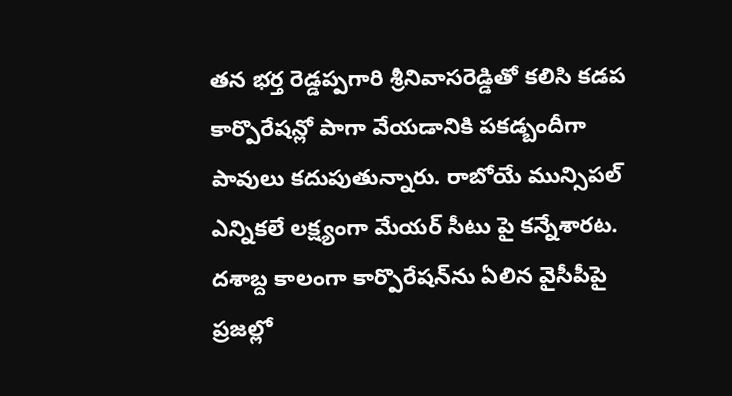తన భర్త రెడ్డప్పగారి శ్రీనివాసరెడ్డితో కలిసి కడప కార్పొరేషన్లో పాగా వేయడానికి పకడ్బందీగా పావులు కదుపుతున్నారు. రాబోయే మున్సిపల్ ఎన్నికలే లక్ష్యంగా మేయర్ సీటు పై కన్నేశారట. దశాబ్ద కాలంగా కార్పొరేషన్‌ను ఏలిన వైసీపీపై ప్రజల్లో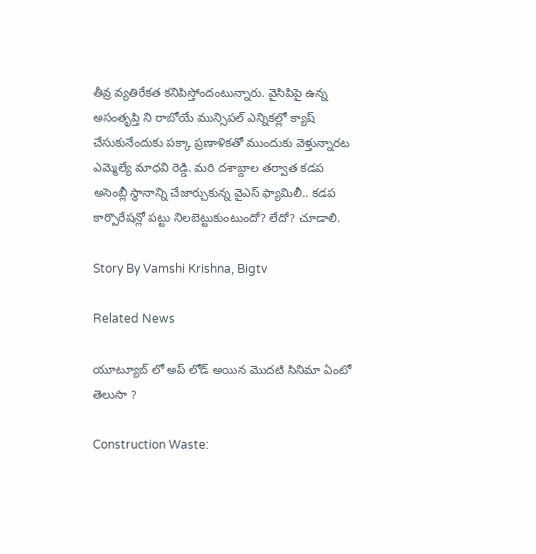తీవ్ర వ్యతిరేకత కనిపిస్తోందంటున్నారు. వైసిపిపై ఉన్న అసంతృప్తి ని రాబోయే మున్సిపల్ ఎన్నికల్లో క్యాష్ చేసుకునేందుకు పక్కా ప్రణాళికతో ముందుకు వెళ్తున్నారట ఎమ్మెల్యే మాధవి రెడ్డి. మరి దశాబ్దాల తర్వాత కడప అసెంబ్లీ స్థానాన్ని చేజార్చుకున్న వైఎస్ ఫ్యామిలీ.. కడప కార్పొరేషన్లో పట్టు నిలబెట్టుకుంటుందో? లేదో? చూడాలి.

Story By Vamshi Krishna, Bigtv

Related News

యూట్యూబ్ లో అప్ లోడ్ అయిన మొదటి సినిమా ఏంటో తెలుసా ?

Construction Waste: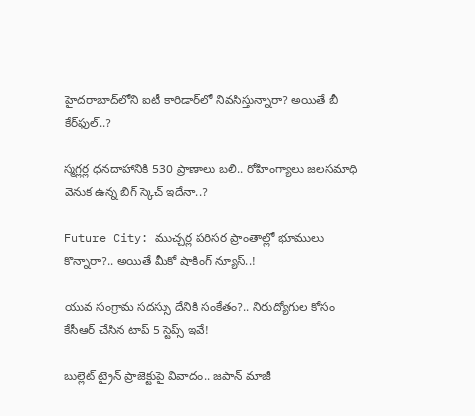హైదరాబాద్‌లోని ఐటీ కారిడార్‌లో నివసిస్తున్నారా? అయితే బీ కేర్‌ఫుల్..?

స్మగ్లర్ల ధనదాహానికి 530 ప్రాణాలు బలి.. రోహింగ్యాలు జలసమాధి వెనుక ఉన్న బిగ్ స్కెచ్ ఇదేనా..?

Future City: ముచ్చర్ల పరిసర ప్రాంతాల్లో భూములు కొన్నారా?.. అయితే మీకో షాకింగ్ న్యూస్..!

యువ సంగ్రామ సదస్సు దేనికి సంకేతం?.. నిరుద్యోగుల కోసం కేసీఆర్ చేసిన టాప్ 5 స్టెప్స్ ఇవే!

బుల్లెట్ ట్రైన్ ప్రాజెక్టుపై వివాదం.. జపాన్ మాజీ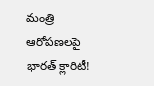మంత్రి ఆరోపణలపై భారత్ క్లారిటీ!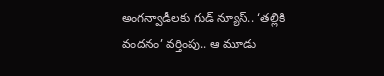అంగన్వాడీలకు గుడ్ న్యూస్.. ‘తల్లికి వందనం’ వర్తింపు.. ఆ మూడు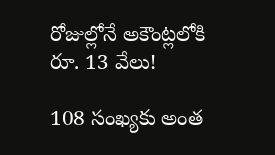రోజుల్లోనే అకౌంట్లలోకి రూ. 13 వేలు!

108 సంఖ్యకు అంత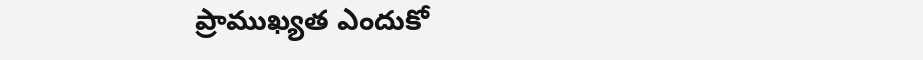ప్రాముఖ్యత ఎందుకో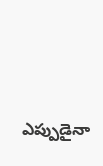ఎప్పుడైనా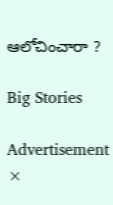ఆలోచించారా ?

Big Stories

Advertisement
×